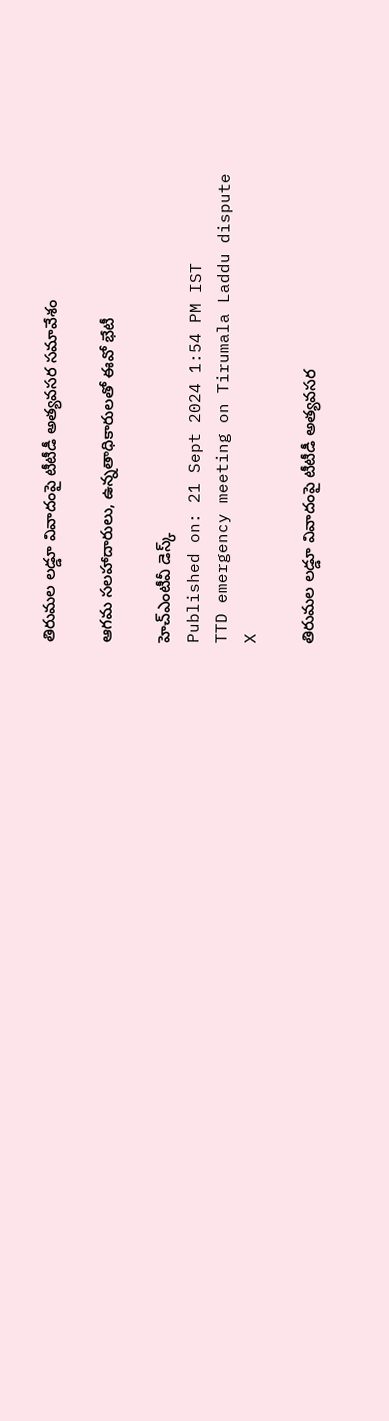తిరుమల లడ్డూ వివాదంపై టీటీడీ అత్యవసర సమావేశం

ఆగమ సలహాదారులు, ఉన్నతాధికారులతో ఈవో భేటీ

హెచ్ఎంటీవీ డెస్క్
Published on: 21 Sept 2024 1:54 PM IST
TTD emergency meeting on Tirumala Laddu dispute
X

తిరుమల లడ్డూ వివాదంపై టీటీడీ అత్యవసర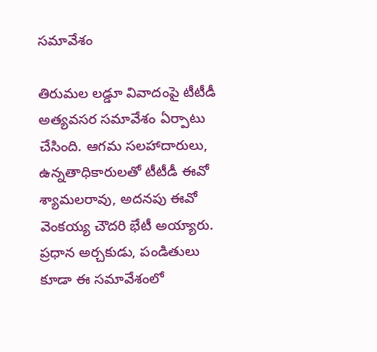సమావేశం

తిరుమల లడ్డూ వివాదంపై టీటీడీ అత్యవసర సమావేశం ఏర్పాటు చేసింది. ఆగమ సలహాదారులు, ఉన్నతాధికారులతో టీటీడీ ఈవో శ్యామలరావు, అదనపు ఈవో వెంకయ్య చౌదరి భేటీ అయ్యారు. ప్రధాన అర్చకుడు, పండితులు కూడా ఈ సమావేశంలో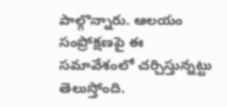పాల్గొన్నారు. ఆలయం సంప్రోక్షణపై ఈ సమావేశంలో చర్చిస్తున్నట్టు తెలుస్తోంది.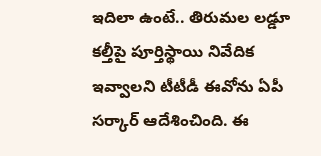ఇదిలా ఉంటే.. తిరుమల లడ్డూ కల్తీపై పూర్తిస్థాయి నివేదిక ఇవ్వాలని టీటీడీ ఈవోను ఏపీ సర్కార్‌ ఆదేశించింది. ఈ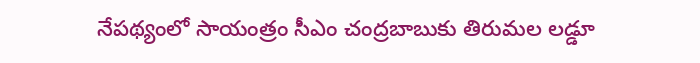నేపథ్యంలో సాయంత్రం సీఎం చంద్రబాబుకు తిరుమల లడ్డూ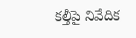కల్తీపై నివేదిక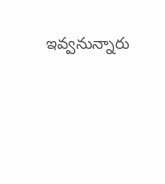ఇవ్వనున్నారు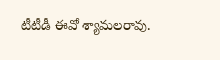టీటీడీ ఈవో శ్యామలరావు.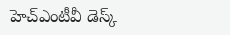హెచ్ఎంటీవీ డెస్క్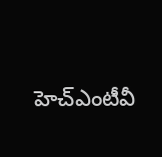హెచ్ఎంటీవీ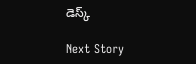డెస్క్

Next Story